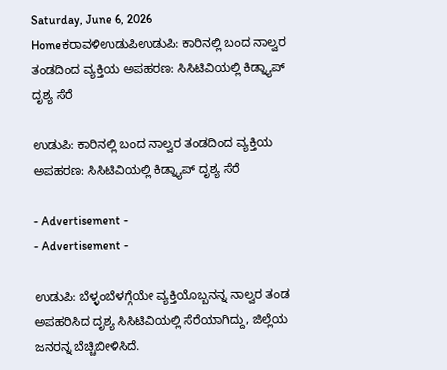Saturday, June 6, 2026
Homeಕರಾವಳಿಉಡುಪಿಉಡುಪಿ: ಕಾರಿನಲ್ಲಿ ಬಂದ ನಾಲ್ವರ ತಂಡದಿಂದ ವ್ಯಕ್ತಿಯ ಅಪಹರಣ: ಸಿಸಿಟಿವಿಯಲ್ಲಿ ಕಿಡ್ನ್ಯಾಪ್‌ ದೃಶ್ಯ ಸೆರೆ

ಉಡುಪಿ: ಕಾರಿನಲ್ಲಿ ಬಂದ ನಾಲ್ವರ ತಂಡದಿಂದ ವ್ಯಕ್ತಿಯ ಅಪಹರಣ: ಸಿಸಿಟಿವಿಯಲ್ಲಿ ಕಿಡ್ನ್ಯಾಪ್‌ ದೃಶ್ಯ ಸೆರೆ

- Advertisement -
- Advertisement -

ಉಡುಪಿ: ಬೆಳ್ಳಂಬೆಳಗ್ಗೆಯೇ ವ್ಯಕ್ತಿಯೊಬ್ಬನನ್ನ ನಾಲ್ವರ ತಂಡ ಅಪಹರಿಸಿದ ದೃಶ್ಯ ಸಿಸಿಟಿವಿಯಲ್ಲಿ ಸೆರೆಯಾಗಿದ್ದು, ಜಿಲ್ಲೆಯ ಜನರನ್ನ ಬೆಚ್ಚಿಬೀಳಿಸಿದೆ.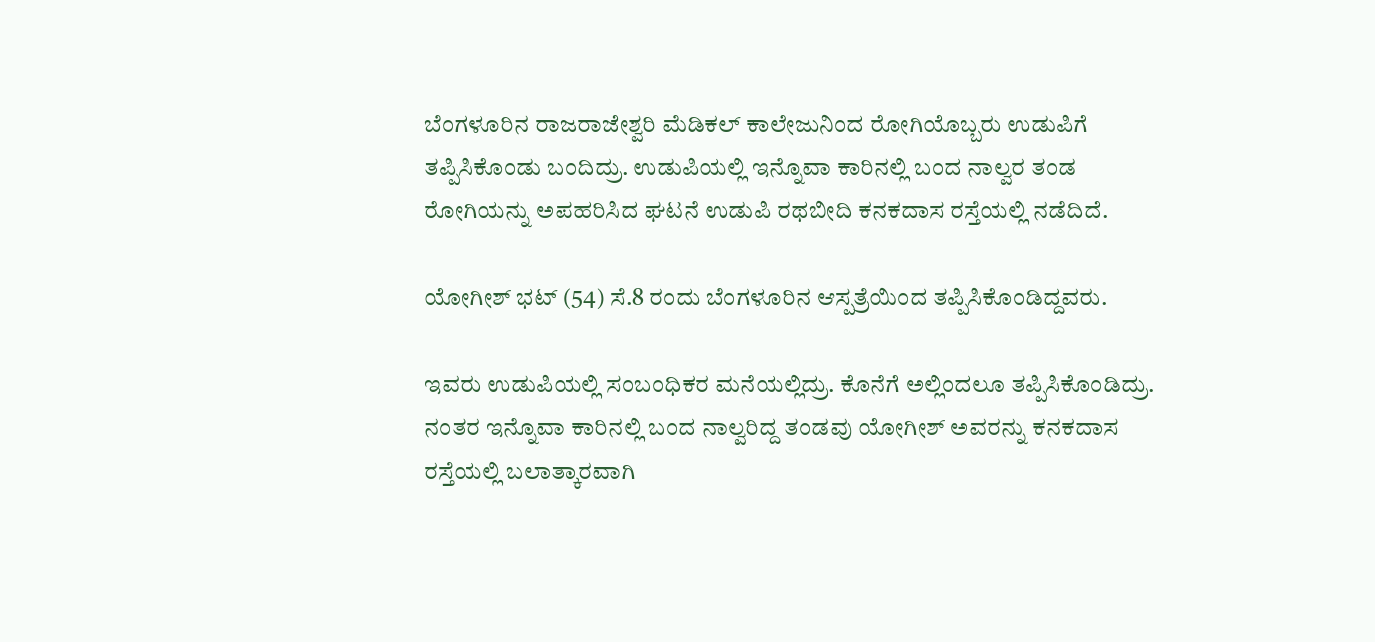ಬೆಂಗಳೂರಿನ ರಾಜರಾಜೇಶ್ವರಿ ಮೆಡಿಕಲ್ ಕಾಲೇಜುನಿಂದ ರೋಗಿಯೊಬ್ಬರು ಉಡುಪಿಗೆ ತಪ್ಪಿಸಿಕೊಂಡು ಬಂದಿದ್ರು. ಉಡುಪಿಯಲ್ಲಿ ಇನ್ನೊವಾ ಕಾರಿನಲ್ಲಿ ಬಂದ ನಾಲ್ವರ ತಂಡ ರೋಗಿಯನ್ನು ಅಪಹರಿಸಿದ ಘಟನೆ ಉಡುಪಿ ರಥಬೀದಿ ಕನಕದಾಸ ರಸ್ತೆಯಲ್ಲಿ ನಡೆದಿದೆ.

ಯೋಗೀಶ್ ಭಟ್ (54) ಸೆ.8 ರಂದು ಬೆಂಗಳೂರಿನ ಆಸ್ಪತ್ರೆಯಿಂದ ತಪ್ಪಿಸಿಕೊಂಡಿದ್ದವರು.

ಇವರು ಉಡುಪಿಯಲ್ಲಿ ಸಂಬಂಧಿಕರ ಮನೆಯಲ್ಲಿದ್ರು. ಕೊನೆಗೆ ಅಲ್ಲಿಂದಲೂ ತಪ್ಪಿಸಿಕೊಂಡಿದ್ರು.  ನಂತರ ಇನ್ನೊವಾ ಕಾರಿನಲ್ಲಿ ಬಂದ ನಾಲ್ವರಿದ್ದ ತಂಡವು ಯೋಗೀಶ್ ಅವರನ್ನು ಕನಕದಾಸ ರಸ್ತೆಯಲ್ಲಿ ಬಲಾತ್ಕಾರವಾಗಿ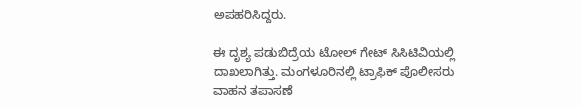ಅಪಹರಿಸಿದ್ದರು.

ಈ ದೃಶ್ಯ ಪಡುಬಿದ್ರೆಯ ಟೋಲ್ ಗೇಟ್ ಸಿಸಿಟಿವಿಯಲ್ಲಿ ದಾಖಲಾಗಿತ್ತು. ಮಂಗಳೂರಿನಲ್ಲಿ ಟ್ರಾಫಿಕ್ ಪೊಲೀಸರು ವಾಹನ ತಪಾಸಣೆ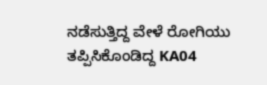ನಡೆಸುತ್ತಿದ್ದ ವೇಳೆ ರೋಗಿಯು ತಪ್ಪಿಸಿಕೊಂಡಿದ್ದ KA04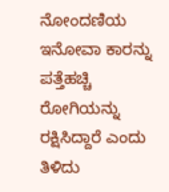ನೋಂದಣಿಯ ಇನೋವಾ ಕಾರನ್ನು ಪತ್ತೆಹಚ್ಚಿ ರೋಗಿಯನ್ನು ರಕ್ಷಿಸಿದ್ದಾರೆ ಎಂದು ತಿಳಿದು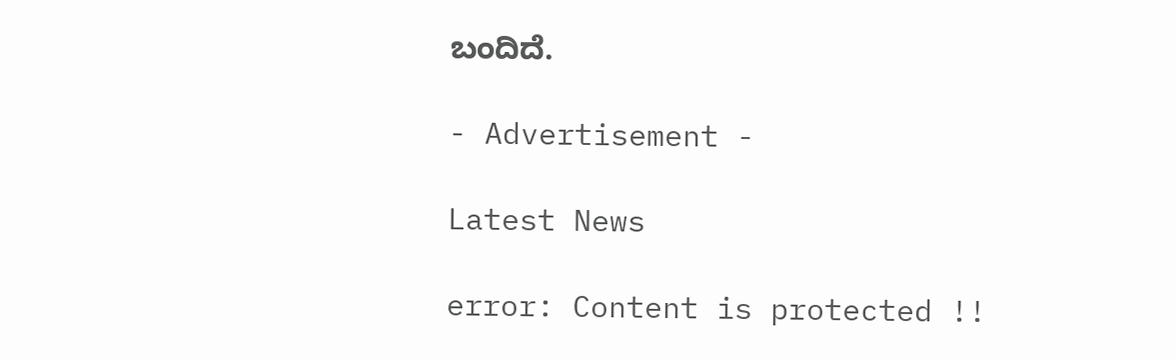ಬಂದಿದೆ.

- Advertisement -

Latest News

error: Content is protected !!